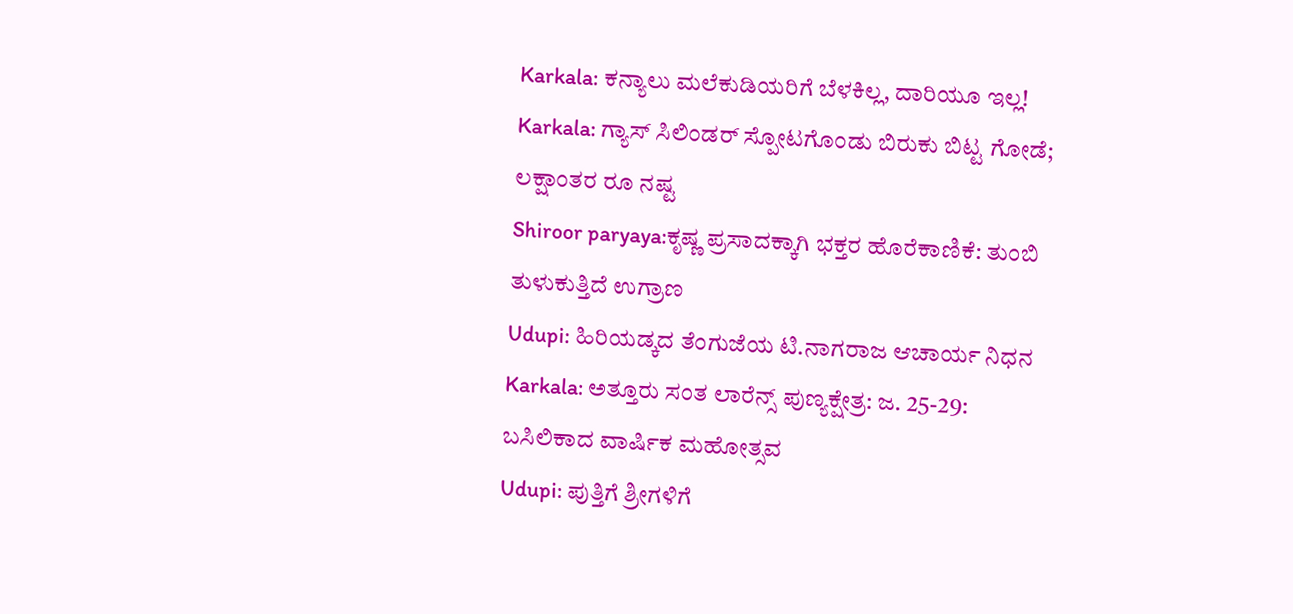Karkala: ಕನ್ಯಾಲು ಮಲೆಕುಡಿಯರಿಗೆ ಬೆಳಕಿಲ್ಲ, ದಾರಿಯೂ ಇಲ್ಲ!
Karkala: ಗ್ಯಾಸ್ ಸಿಲಿಂಡರ್ ಸ್ಪೋಟಗೊಂಡು ಬಿರುಕು ಬಿಟ್ಟ ಗೋಡೆ; ಲಕ್ಷಾಂತರ ರೂ ನಷ್ಟ
Shiroor paryaya:ಕೃಷ್ಣ ಪ್ರಸಾದಕ್ಕಾಗಿ ಭಕ್ತರ ಹೊರೆಕಾಣಿಕೆ: ತುಂಬಿ ತುಳುಕುತ್ತಿದೆ ಉಗ್ರಾಣ
Udupi: ಹಿರಿಯಡ್ಕದ ತೆಂಗುಜೆಯ ಟಿ.ನಾಗರಾಜ ಆಚಾರ್ಯ ನಿಧನ
Karkala: ಅತ್ತೂರು ಸಂತ ಲಾರೆನ್ಸ್ ಪುಣ್ಯಕ್ಷೇತ್ರ: ಜ. 25-29: ಬಸಿಲಿಕಾದ ವಾರ್ಷಿಕ ಮಹೋತ್ಸವ
Udupi: ಪುತ್ತಿಗೆ ಶ್ರೀಗಳಿಗೆ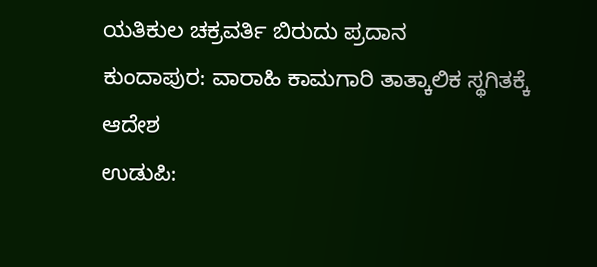ಯತಿಕುಲ ಚಕ್ರವರ್ತಿ ಬಿರುದು ಪ್ರದಾನ
ಕುಂದಾಪುರ: ವಾರಾಹಿ ಕಾಮಗಾರಿ ತಾತ್ಕಾಲಿಕ ಸ್ಥಗಿತಕ್ಕೆ ಆದೇಶ
ಉಡುಪಿ: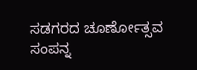ಸಡಗರದ ಚೂರ್ಣೋತ್ಸವ ಸಂಪನ್ನ